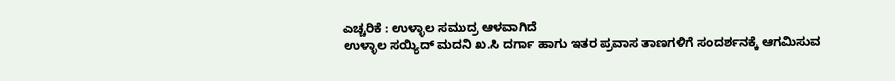ಎಚ್ಚರಿಕೆ : ಉಳ್ಳಾಲ ಸಮುದ್ರ ಆಳವಾಗಿದೆ
ಉಳ್ಳಾಲ ಸಯ್ಯಿದ್ ಮದನಿ ಖ.ಸಿ ದರ್ಗಾ ಹಾಗು ಇತರ ಪ್ರವಾಸ ತಾಣಗಳಿಗೆ ಸಂದರ್ಶನಕ್ಕೆ ಆಗಮಿಸುವ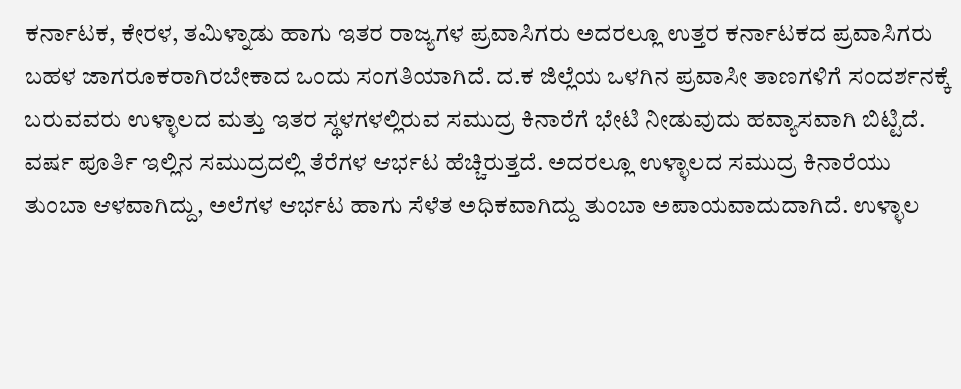ಕರ್ನಾಟಕ, ಕೇರಳ, ತಮಿಳ್ನಾಡು ಹಾಗು ಇತರ ರಾಜ್ಯಗಳ ಪ್ರವಾಸಿಗರು ಅದರಲ್ಲೂ ಉತ್ತರ ಕರ್ನಾಟಕದ ಪ್ರವಾಸಿಗರು ಬಹಳ ಜಾಗರೂಕರಾಗಿರಬೇಕಾದ ಒಂದು ಸಂಗತಿಯಾಗಿದೆ. ದ.ಕ ಜಿಲ್ಲೆಯ ಒಳಗಿನ ಪ್ರವಾಸೀ ತಾಣಗಳಿಗೆ ಸಂದರ್ಶನಕ್ಕೆ ಬರುವವರು ಉಳ್ಳಾಲದ ಮತ್ತು ಇತರ ಸ್ಥಳಗಳಲ್ಲಿರುವ ಸಮುದ್ರ ಕಿನಾರೆಗೆ ಭೇಟಿ ನೀಡುವುದು ಹವ್ಯಾಸವಾಗಿ ಬಿಟ್ಟಿದೆ. ವರ್ಷ ಪೂರ್ತಿ ಇಲ್ಲಿನ ಸಮುದ್ರದಲ್ಲಿ ತೆರೆಗಳ ಆರ್ಭಟ ಹೆಚ್ಚಿರುತ್ತದೆ. ಅದರಲ್ಲೂ ಉಳ್ಳಾಲದ ಸಮುದ್ರ ಕಿನಾರೆಯು ತುಂಬಾ ಆಳವಾಗಿದ್ದು, ಅಲೆಗಳ ಆರ್ಭಟ ಹಾಗು ಸೆಳೆತ ಅಧಿಕವಾಗಿದ್ದು ತುಂಬಾ ಅಪಾಯವಾದುದಾಗಿದೆ. ಉಳ್ಳಾಲ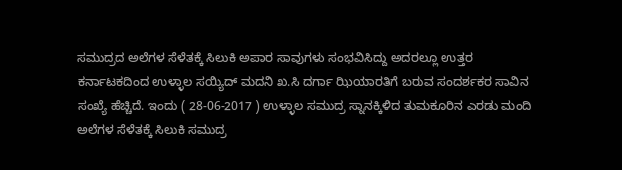ಸಮುದ್ರದ ಅಲೆಗಳ ಸೆಳೆತಕ್ಕೆ ಸಿಲುಕಿ ಅಪಾರ ಸಾವುಗಳು ಸಂಭವಿಸಿದ್ದು ಅದರಲ್ಲೂ ಉತ್ತರ ಕರ್ನಾಟಕದಿಂದ ಉಳ್ಳಾಲ ಸಯ್ಯಿದ್ ಮದನಿ ಖ.ಸಿ ದರ್ಗಾ ಝಿಯಾರತಿಗೆ ಬರುವ ಸಂದರ್ಶಕರ ಸಾವಿನ ಸಂಖ್ಯೆ ಹೆಚ್ಚಿದೆ. ಇಂದು ( 28-06-2017 ) ಉಳ್ಳಾಲ ಸಮುದ್ರ ಸ್ನಾನಕ್ಕಿಳಿದ ತುಮಕೂರಿನ ಎರಡು ಮಂದಿ ಅಲೆಗಳ ಸೆಳೆತಕ್ಕೆ ಸಿಲುಕಿ ಸಮುದ್ರ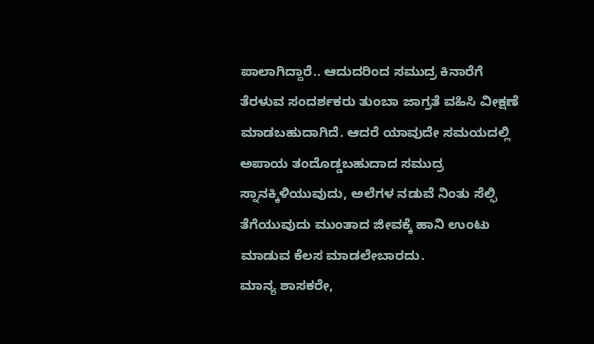ಪಾಲಾಗಿದ್ದಾರೆ.. ಆದುದರಿಂದ ಸಮುದ್ರ ಕಿನಾರೆಗೆ ತೆರಳುವ ಸಂದರ್ಶಕರು ತುಂಬಾ ಜಾಗ್ರತೆ ವಹಿಸಿ ವೀಕ್ಷಣೆ ಮಾಡಬಹುದಾಗಿದೆ. ಆದರೆ ಯಾವುದೇ ಸಮಯದಲ್ಲಿ ಅಪಾಯ ತಂದೊಡ್ಡಬಹುದಾದ ಸಮುದ್ರ ಸ್ನಾನಕ್ಕಿಳಿಯುವುದು, ಅಲೆಗಳ ನಡುವೆ ನಿಂತು ಸೆಲ್ಫಿ ತೆಗೆಯುವುದು ಮುಂತಾದ ಜೀವಕ್ಕೆ ಹಾನಿ ಉಂಟು ಮಾಡುವ ಕೆಲಸ ಮಾಡಲೇಬಾರದು.
ಮಾನ್ಯ ಶಾಸಕರೇ,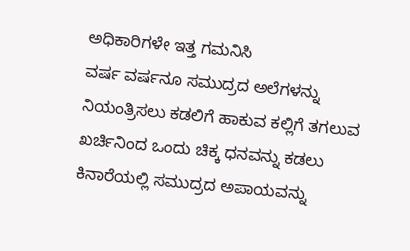ಅಧಿಕಾರಿಗಳೇ ಇತ್ತ ಗಮನಿಸಿ
ವರ್ಷ ವರ್ಷನೂ ಸಮುದ್ರದ ಅಲೆಗಳನ್ನು ನಿಯಂತ್ರಿಸಲು ಕಡಲಿಗೆ ಹಾಕುವ ಕಲ್ಲಿಗೆ ತಗಲುವ ಖರ್ಚಿನಿಂದ ಒಂದು ಚಿಕ್ಕ ಧನವನ್ನು ಕಡಲು ಕಿನಾರೆಯಲ್ಲಿ ಸಮುದ್ರದ ಅಪಾಯವನ್ನು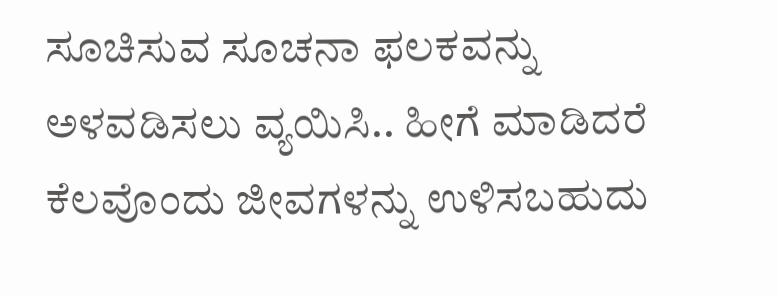ಸೂಚಿಸುವ ಸೂಚನಾ ಫಲಕವನ್ನು ಅಳವಡಿಸಲು ವ್ಯಯಿಸಿ.. ಹೀಗೆ ಮಾಡಿದರೆ ಕೆಲವೊಂದು ಜೀವಗಳನ್ನು ಉಳಿಸಬಹುದು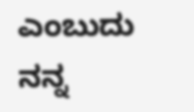ಎಂಬುದು ನನ್ನ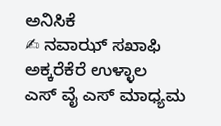ಅನಿಸಿಕೆ
✍ ನವಾಝ್ ಸಖಾಫಿ ಅಕ್ಕರೆಕೆರೆ ಉಳ್ಳಾಲ
ಎಸ್ ವೈ ಎಸ್ ಮಾಧ್ಯಮ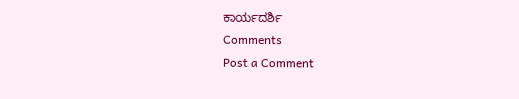ಕಾರ್ಯದರ್ಶಿ
Comments
Post a Comment